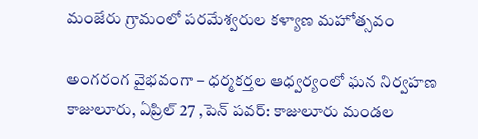మంజేరు గ్రామంలో పరమేశ్వరుల కళ్యాణ మహోత్సవం

అంగరంగ వైభవంగా – ధర్మకర్తల ఆధ్వర్యంలో ఘన నిర్వహణ కాజులూరు, ఏప్రిల్ 27 ,పెన్ పవర్: కాజులూరు మండల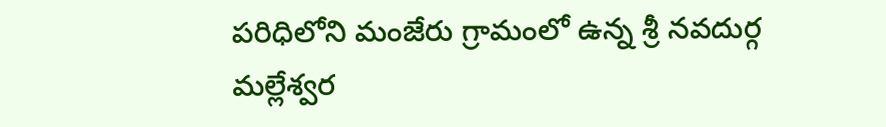పరిధిలోని మంజేరు గ్రామంలో ఉన్న శ్రీ నవదుర్గ మల్లేశ్వర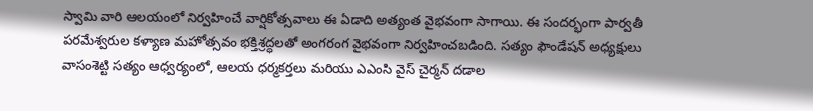స్వామి వారి ఆలయంలో నిర్వహించే వార్షికోత్సవాలు ఈ ఏడాది అత్యంత వైభవంగా సాగాయి. ఈ సందర్భంగా పార్వతీ పరమేశ్వరుల కళ్యాణ మహోత్సవం భక్తిశ్రద్ధలతో అంగరంగ వైభవంగా నిర్వహించబడింది. సత్యం ఫౌండేషన్ అధ్యక్షులు వాసంశెట్టి సత్యం ఆధ్వర్యంలో, ఆలయ ధర్మకర్తలు మరియు ఎఎంసి వైస్ చైర్మన్ దడాల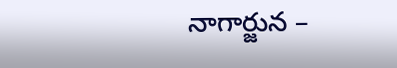నాగార్జున –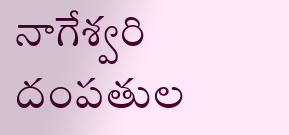నాగేశ్వరి దంపతుల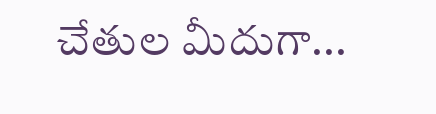చేతుల మీదుగా...